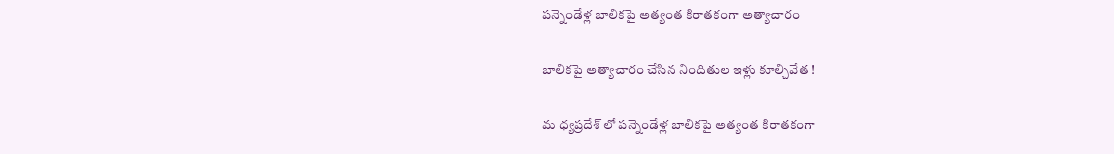పన్నెండేళ్ల బాలికపై అత్యంత కిరాతకంగా అత్యాచారం

బాలికపై అత్యాచారం చేసిన నిందితుల ఇళ్లు కూల్చివేత !

మ ధ్యప్రదేశ్ లో పన్నెండేళ్ల బాలికపై అత్యంత కిరాతకంగా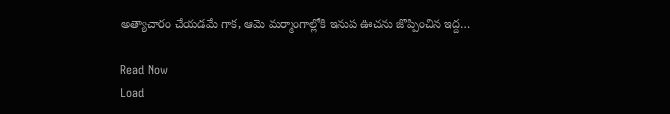అత్యాచారం చేయడమే గాక, ఆమె మర్మాంగాల్లోకి ఇనుప ఊచను జొప్పించిన ఇద్ద…

Read Now
Load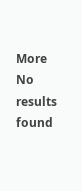More No results found